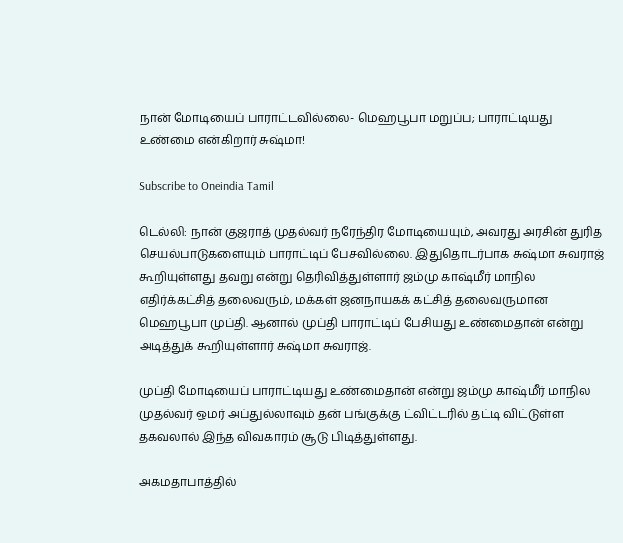நான் மோடியைப் பாராட்டவில்லை- மெஹபூபா மறுப்ப; பாராட்டியது உண்மை என்கிறார் சுஷ்மா!

Subscribe to Oneindia Tamil

டெல்லி: நான் குஜராத் முதல்வர் நரேந்திர மோடியையும், அவரது அரசின் துரித செயல்பாடுகளையும் பாராட்டிப் பேசவில்லை. இதுதொடர்பாக சுஷ்மா சுவராஜ் கூறியுள்ளது தவறு என்று தெரிவித்துள்ளார் ஜம்மு காஷ்மீர் மாநில எதிர்க்கட்சித் தலைவரும், மக்கள் ஜனநாயகக் கட்சித் தலைவருமான மெஹபூபா முப்தி. ஆனால் முப்தி பாராட்டிப் பேசியது உண்மைதான் என்று அடித்துக் கூறியுள்ளார் சுஷ்மா சுவராஜ்.

முப்தி மோடியைப் பாராட்டியது உண்மைதான் என்று ஜம்மு காஷ்மீர் மாநில முதல்வர் ஒமர் அப்துல்லாவும் தன் பங்குக்கு ட்விட்டரில் தட்டி விட்டுள்ள தகவலால் இந்த விவகாரம் சூடு பிடித்துள்ளது.

அகமதாபாத்தில்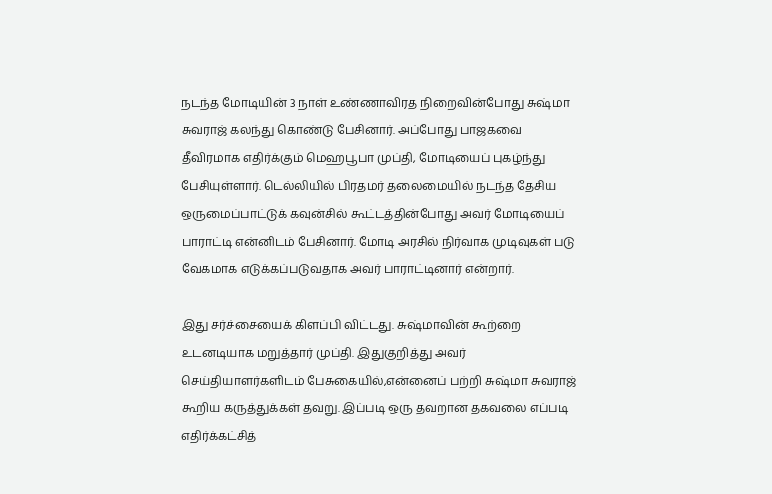நடந்த மோடியின் 3 நாள் உண்ணாவிரத நிறைவின்போது சுஷ்மா சுவராஜ் கலந்து கொண்டு பேசினார். அப்போது பாஜகவை தீவிரமாக எதிர்க்கும் மெஹபூபா முப்தி, மோடியைப் புகழ்ந்து பேசியுள்ளார். டெல்லியில் பிரதமர் தலைமையில் நடந்த தேசிய ஒருமைப்பாட்டுக் கவுன்சில் கூட்டத்தின்போது அவர் மோடியைப் பாராட்டி என்னிடம் பேசினார். மோடி அரசில் நிர்வாக முடிவுகள் படு வேகமாக எடுக்கப்படுவதாக அவர் பாராட்டினார் என்றார்.

இது சர்ச்சையைக் கிளப்பி விட்டது. சுஷ்மாவின் கூற்றை உடனடியாக மறுத்தார் முப்தி. இதுகுறித்து அவர் செய்தியாளர்களிடம் பேசுகையில்,என்னைப் பற்றி சுஷ்மா சுவராஜ் கூறிய கருத்துக்கள் தவறு. இப்படி ஒரு தவறான தகவலை எப்படி எதிர்க்கட்சித்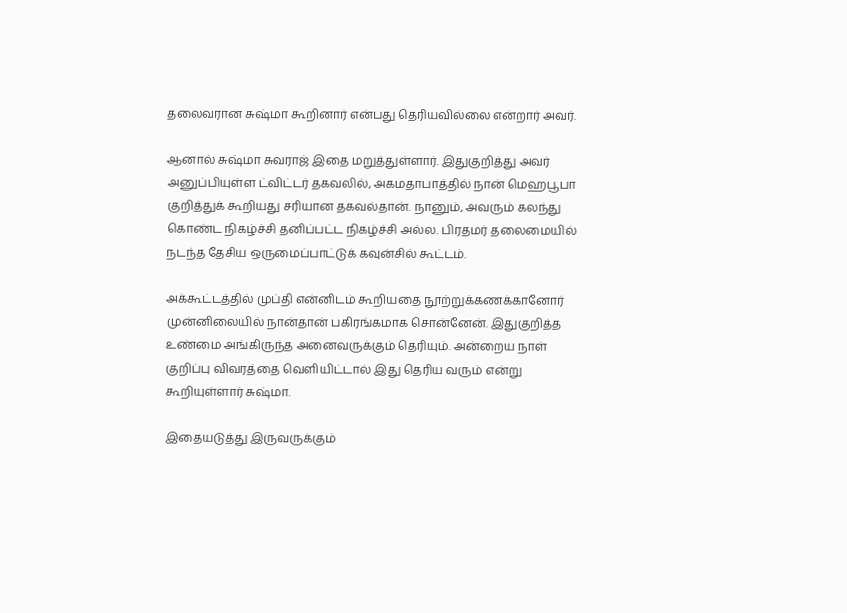தலைவரான சுஷ்மா கூறினார் என்பது தெரியவில்லை என்றார் அவர்.

ஆனால் சுஷ்மா சுவராஜ் இதை மறுத்துள்ளார். இதுகுறித்து அவர் அனுப்பியுள்ள ட்விட்டர் தகவலில், அகமதாபாத்தில் நான் மெஹபூபா குறித்துக் கூறியது சரியான தகவல்தான். நானும், அவரும் கலந்து கொண்ட நிகழ்ச்சி தனிப்பட்ட நிகழ்ச்சி அல்ல. பிரதமர் தலைமையில் நடந்த தேசிய ஒருமைப்பாட்டுக் கவுன்சில் கூட்டம்.

அக்கூட்டத்தில் முப்தி என்னிடம் கூறியதை நூற்றுக்கணக்கானோர் முன்னிலையில் நான்தான் பகிரங்கமாக சொன்னேன். இதுகுறித்த உண்மை அங்கிருந்த அனைவருக்கும் தெரியும். அன்றைய நாள் குறிப்பு விவரத்தை வெளியிட்டால் இது தெரிய வரும் என்று கூறியுள்ளார் சுஷ்மா.

இதையடுத்து இருவருக்கும்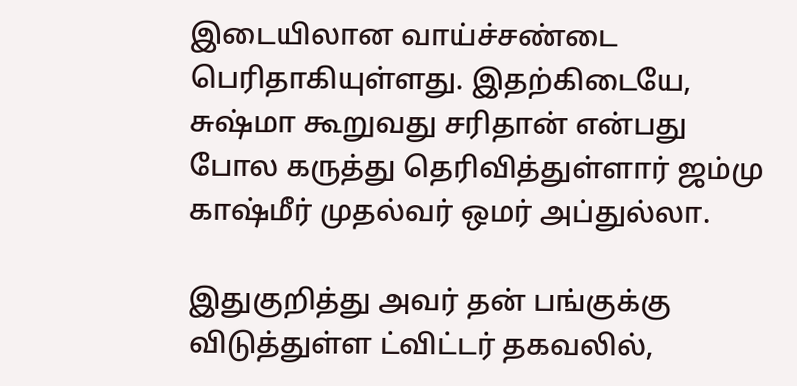இடையிலான வாய்ச்சண்டை பெரிதாகியுள்ளது. இதற்கிடையே, சுஷ்மா கூறுவது சரிதான் என்பது போல கருத்து தெரிவித்துள்ளார் ஜம்மு காஷ்மீர் முதல்வர் ஒமர் அப்துல்லா.

இதுகுறித்து அவர் தன் பங்குக்கு விடுத்துள்ள ட்விட்டர் தகவலில்,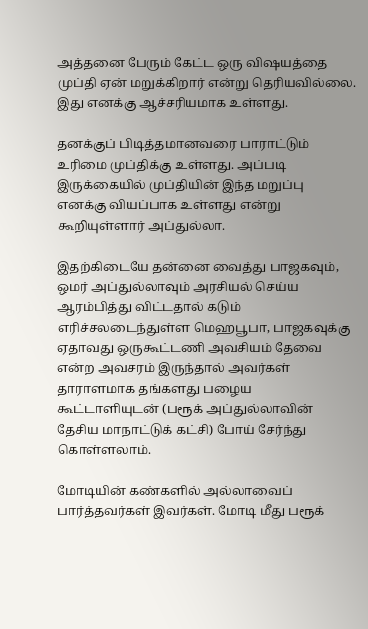அத்தனை பேரும் கேட்ட ஒரு விஷயத்தை முப்தி ஏன் மறுக்கிறார் என்று தெரியவில்லை. இது எனக்கு ஆச்சரியமாக உள்ளது.

தனக்குப் பிடித்தமானவரை பாராட்டும் உரிமை முப்திக்கு உள்ளது. அப்படி இருக்கையில் முப்தியின் இந்த மறுப்பு எனக்கு வியப்பாக உள்ளது என்று கூறியுள்ளார் அப்துல்லா.

இதற்கிடையே தன்னை வைத்து பாஜகவும், ஒமர் அப்துல்லாவும் அரசியல் செய்ய ஆரம்பித்து விட்டதால் கடும் எரிச்சலடைந்துள்ள மெஹபூபா, பாஜகவுக்கு ஏதாவது ஒருகூட்டணி அவசியம் தேவை என்ற அவசரம் இருந்தால் அவர்கள் தாராளமாக தங்களது பழைய கூட்டாளியுடன் (பரூக் அப்துல்லாவின் தேசிய மாநாட்டுக் கட்சி) போய் சேர்ந்து கொள்ளலாம்.

மோடியின் கண்களில் அல்லாவைப் பார்த்தவர்கள் இவர்கள். மோடி மீது பரூக்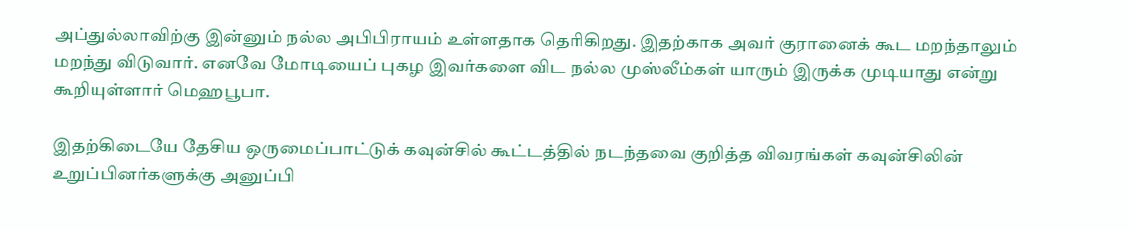அப்துல்லாவிற்கு இன்னும் நல்ல அபிபிராயம் உள்ளதாக தெரிகிறது. இதற்காக அவர் குரானைக் கூட மறந்தாலும் மறந்து விடுவார். எனவே மோடியைப் புகழ இவர்களை விட நல்ல முஸ்லீம்கள் யாரும் இருக்க முடியாது என்று கூறியுள்ளார் மெஹபூபா.

இதற்கிடையே தேசிய ஒருமைப்பாட்டுக் கவுன்சில் கூட்டத்தில் நடந்தவை குறித்த விவரங்கள் கவுன்சிலின் உறுப்பினர்களுக்கு அனுப்பி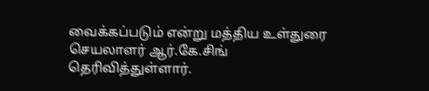வைக்கப்படும் என்று மத்திய உள்துரை செயலாளர் ஆர்.கே.சிங் தெரிவித்துள்ளார்.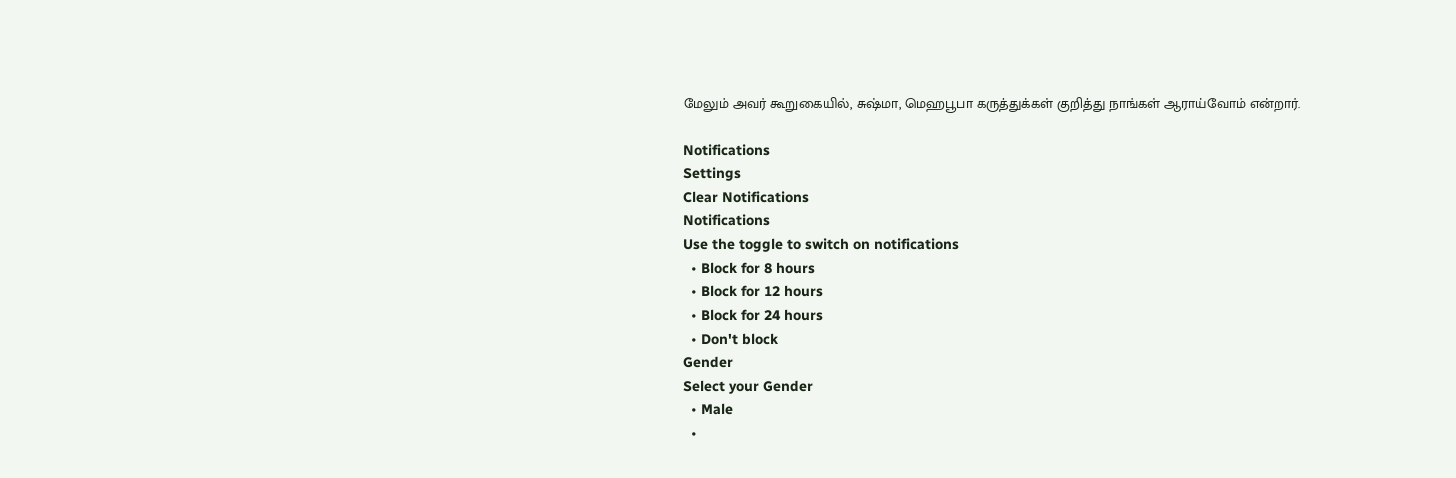மேலும் அவர் கூறுகையில், சுஷ்மா, மெஹபூபா கருத்துக்கள் குறித்து நாங்கள் ஆராய்வோம் என்றார்.

Notifications
Settings
Clear Notifications
Notifications
Use the toggle to switch on notifications
  • Block for 8 hours
  • Block for 12 hours
  • Block for 24 hours
  • Don't block
Gender
Select your Gender
  • Male
  •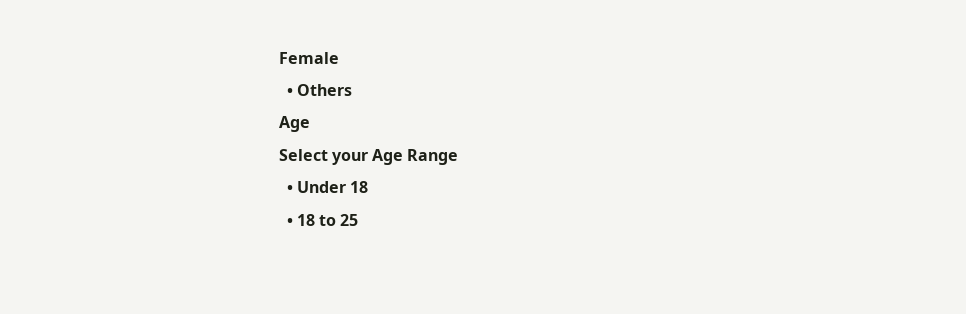Female
  • Others
Age
Select your Age Range
  • Under 18
  • 18 to 25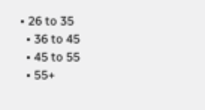• 26 to 35
  • 36 to 45
  • 45 to 55
  • 55+